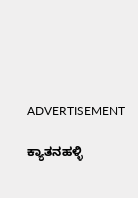ADVERTISEMENT

ಕ್ಯಾತನಹಳ್ಳಿ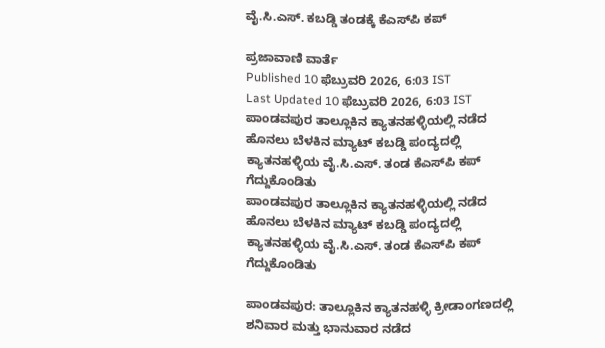ವೈ.ಸಿ.ಎಸ್. ಕಬಡ್ಡಿ ತಂಡಕ್ಕೆ ಕೆಎಸ್‌ಪಿ ಕಪ್‌

ಪ್ರಜಾವಾಣಿ ವಾರ್ತೆ
Published 10 ಫೆಬ್ರುವರಿ 2026, 6:03 IST
Last Updated 10 ಫೆಬ್ರುವರಿ 2026, 6:03 IST
ಪಾಂಡವಪುರ ತಾಲ್ಲೂಕಿನ ಕ್ಯಾತನಹಳ್ಳಿಯಲ್ಲಿ ನಡೆದ ಹೊನಲು ಬೆಳಕಿನ ಮ್ಯಾಟ್ ಕಬಡ್ಡಿ ಪಂದ್ಯದಲ್ಲಿ ಕ್ಯಾತನಹಳ್ಳಿಯ ವೈ.ಸಿ.ಎಸ್. ತಂಡ ಕೆಎಸ್‌ಪಿ ಕಪ್ ಗೆದ್ದುಕೊಂಡಿತು
ಪಾಂಡವಪುರ ತಾಲ್ಲೂಕಿನ ಕ್ಯಾತನಹಳ್ಳಿಯಲ್ಲಿ ನಡೆದ ಹೊನಲು ಬೆಳಕಿನ ಮ್ಯಾಟ್ ಕಬಡ್ಡಿ ಪಂದ್ಯದಲ್ಲಿ ಕ್ಯಾತನಹಳ್ಳಿಯ ವೈ.ಸಿ.ಎಸ್. ತಂಡ ಕೆಎಸ್‌ಪಿ ಕಪ್ ಗೆದ್ದುಕೊಂಡಿತು

ಪಾಂಡವಪುರ: ತಾಲ್ಲೂಕಿನ ಕ್ಯಾತನಹಳ್ಳಿ ಕ್ರೀಡಾಂಗಣದಲ್ಲಿ ಶನಿವಾರ ಮತ್ತು ಭಾನುವಾರ ನಡೆದ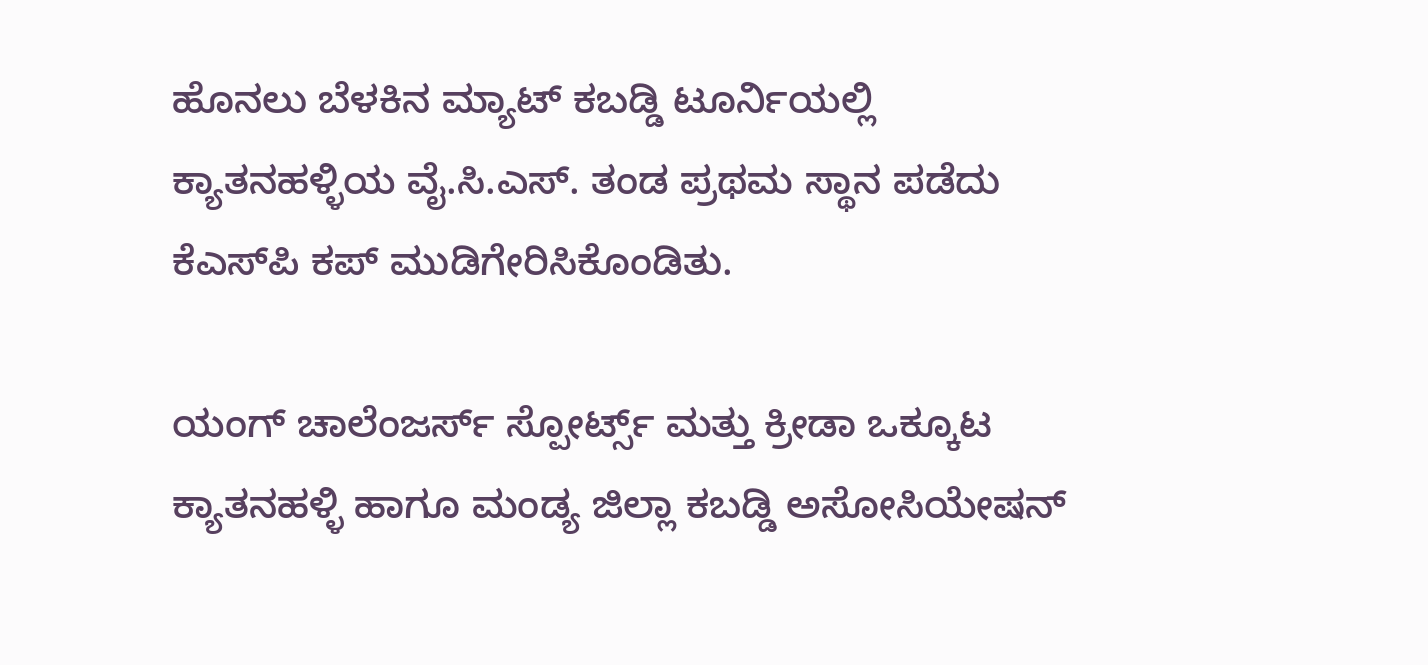ಹೊನಲು ಬೆಳಕಿನ ಮ್ಯಾಟ್ ಕಬಡ್ಡಿ ಟೂರ್ನಿಯಲ್ಲಿ ಕ್ಯಾತನಹಳ್ಳಿಯ ವೈ.ಸಿ.ಎಸ್. ತಂಡ ಪ್ರಥಮ ಸ್ಥಾನ ಪಡೆದು ಕೆಎಸ್‌ಪಿ ಕಪ್‌ ಮುಡಿಗೇರಿಸಿಕೊಂಡಿತು.

ಯಂಗ್ ಚಾಲೆಂಜರ್ಸ್‌ ಸ್ಪೋರ್ಟ್ಸ್‌ ಮತ್ತು ಕ್ರೀಡಾ ಒಕ್ಕೂಟ ಕ್ಯಾತನಹಳ್ಳಿ ಹಾಗೂ ಮಂಡ್ಯ ಜಿಲ್ಲಾ ಕಬಡ್ಡಿ ಅಸೋಸಿಯೇಷನ್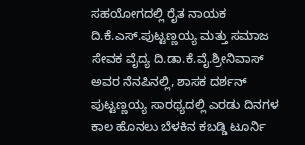ಸಹಯೋಗದಲ್ಲಿ ರೈತ ನಾಯಕ ದಿ.ಕೆ.ಎಸ್.ಪುಟ್ಟಣ್ಣಯ್ಯ ಮತ್ತು ಸಮಾಜ ಸೇವಕ ವೈದ್ಯ ದಿ.ಡಾ.ಕೆ.ವೈ.ಶ್ರೀನಿವಾಸ್ ಅವರ ನೆನಪಿನಲ್ಲಿ, ಶಾಸಕ ದರ್ಶನ್ ಪುಟ್ಟಣ್ಣಯ್ಯ ಸಾರಥ್ಯದಲ್ಲಿ ಎರಡು ದಿನಗಳ ಕಾಲ ಹೊನಲು ಬೆಳಕಿನ ಕಬಡ್ಡಿ ಟೂರ್ನಿ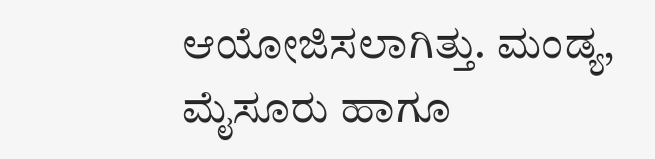ಆಯೋಜಿಸಲಾಗಿತ್ತು. ಮಂಡ್ಯ, ಮೈಸೂರು ಹಾಗೂ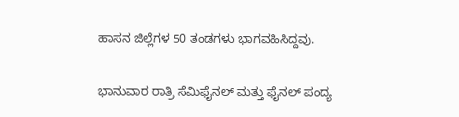ಹಾಸನ ಜಿಲ್ಲೆಗಳ 50 ತಂಡಗಳು ಭಾಗವಹಿಸಿದ್ದವು.

ಭಾನುವಾರ ರಾತ್ರಿ ಸೆಮಿಫೈನಲ್ ಮತ್ತು ಫೈನಲ್ ಪಂದ್ಯ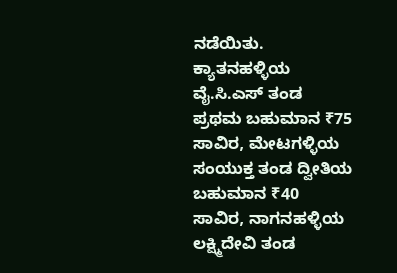ನಡೆಯಿತು. ಕ್ಯಾತನಹಳ್ಳಿಯ ವೈ.ಸಿ.ಎಸ್‌ ತಂಡ ಪ್ರಥಮ ಬಹುಮಾನ ₹75 ಸಾವಿರ, ಮೇಟಗಳ್ಳಿಯ ಸಂಯುಕ್ತ ತಂಡ ದ್ವೀತಿಯ ಬಹುಮಾನ ₹40 ಸಾವಿರ, ನಾಗನಹಳ್ಳಿಯ ಲಕ್ಷ್ಮಿದೇವಿ ತಂಡ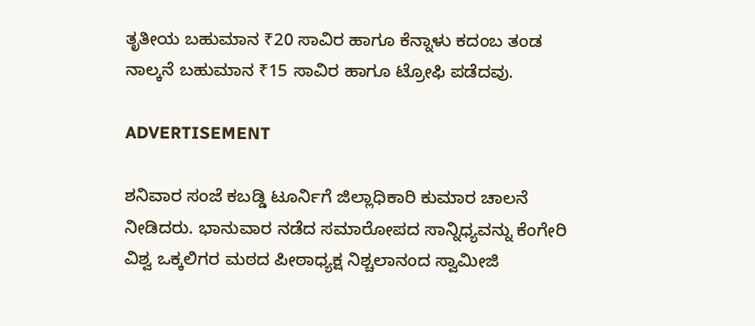ತೃತೀಯ ಬಹುಮಾನ ₹20 ಸಾವಿರ ಹಾಗೂ ಕೆನ್ನಾಳು ಕದಂಬ ತಂಡ ನಾಲ್ಕನೆ ಬಹುಮಾನ ₹15 ಸಾವಿರ ಹಾಗೂ ಟ್ರೋಫಿ ಪಡೆದವು.

ADVERTISEMENT

ಶನಿವಾರ ಸಂಜೆ ಕಬಡ್ಡಿ ಟೂರ್ನಿಗೆ ಜಿಲ್ಲಾಧಿಕಾರಿ ಕುಮಾರ ಚಾಲನೆ ನೀಡಿದರು. ಭಾನುವಾರ ನಡೆದ ಸಮಾರೋಪದ ಸಾನ್ನಿಧ್ಯವನ್ನು ಕೆಂಗೇರಿ ವಿಶ್ವ ಒಕ್ಕಲಿಗರ ಮಠದ ಪೀಠಾಧ್ಯಕ್ಷ ನಿಶ್ಚಲಾನಂದ ಸ್ವಾಮೀಜಿ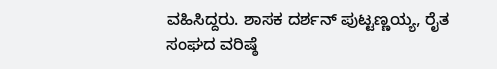ವಹಿಸಿದ್ದರು. ಶಾಸಕ ದರ್ಶನ್ ಪುಟ್ಟಣ್ಣಯ್ಯ, ರೈತ ಸಂಘದ ವರಿಷ್ಠೆ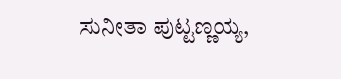ಸುನೀತಾ ಪುಟ್ಟಣ್ಣಯ್ಯ,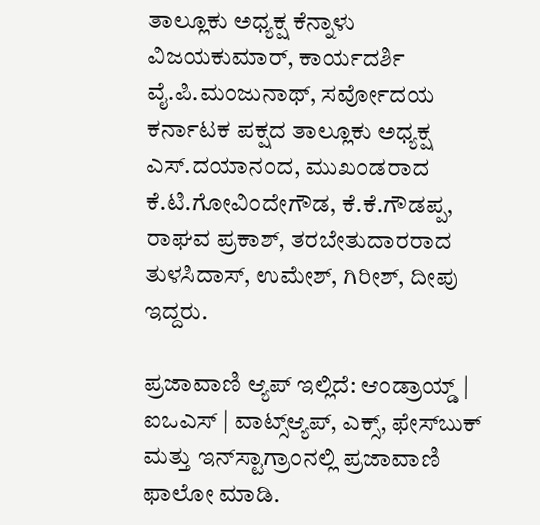ತಾಲ್ಲೂಕು ಅಧ್ಯಕ್ಷ ಕೆನ್ನಾಳು ವಿಜಯಕುಮಾರ್, ಕಾರ್ಯದರ್ಶಿ ವೈ.ಪಿ.ಮಂಜುನಾಥ್, ಸರ್ವೋದಯ ಕರ್ನಾಟಕ ಪಕ್ಷದ ತಾಲ್ಲೂಕು ಅಧ್ಯಕ್ಷ ಎಸ್.ದಯಾನಂದ, ಮುಖಂಡರಾದ ಕೆ.ಟಿ.ಗೋವಿಂದೇಗೌಡ, ಕೆ.ಕೆ.ಗೌಡಪ್ಪ, ರಾಘವ ಪ್ರಕಾಶ್, ತರಬೇತುದಾರರಾದ ತುಳಸಿದಾಸ್, ಉಮೇಶ್, ಗಿರೀಶ್, ದೀಪು ಇದ್ದರು.

ಪ್ರಜಾವಾಣಿ ಆ್ಯಪ್ ಇಲ್ಲಿದೆ: ಆಂಡ್ರಾಯ್ಡ್ | ಐಒಎಸ್ | ವಾಟ್ಸ್ಆ್ಯಪ್, ಎಕ್ಸ್, ಫೇಸ್‌ಬುಕ್ ಮತ್ತು ಇನ್‌ಸ್ಟಾಗ್ರಾಂನಲ್ಲಿ ಪ್ರಜಾವಾಣಿ ಫಾಲೋ ಮಾಡಿ.